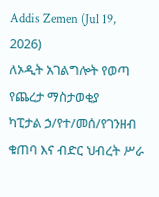Addis Zemen (Jul 19, 2026)
ለኦዲት አገልግሎት የወጣ የጨረታ ማስታወቂያ
ካፒታል ኃ/የተ/መሰ/የገንዘብ ቁጠባ እና ብድር ህብረት ሥራ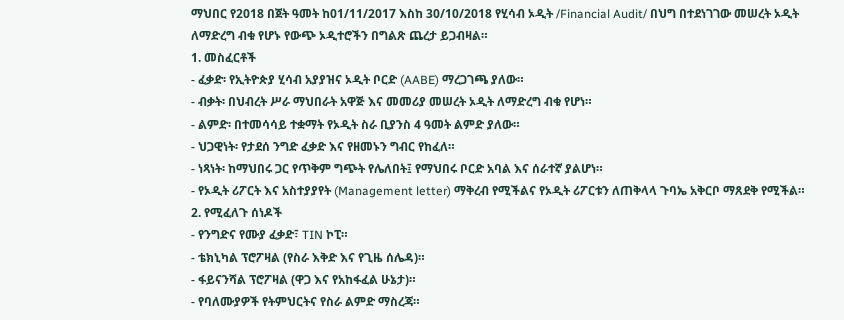ማህበር የ2018 በጀት ዓመት ከ01/11/2017 እስከ 30/10/2018 የሂሳብ ኦዲት /Financial Audit/ በህግ በተደነገገው መሠረት ኦዲት ለማድረግ ብቁ የሆኑ የውጭ ኦዲተሮችን በግልጽ ጨረታ ይጋብዛል።
1. መስፈርቶች
- ፈቃድ፡ የኢትዮጵያ ሂሳብ አያያዝና ኦዲት ቦርድ (AABE) ማረጋገጫ ያለው።
- ብቃት፡ በህብረት ሥራ ማህበራት አዋጅ እና መመሪያ መሠረት ኦዲት ለማድረግ ብቁ የሆነ።
- ልምድ፡ በተመሳሳይ ተቋማት የኦዲት ስራ ቢያንስ 4 ዓመት ልምድ ያለው።
- ህጋዊነት፡ የታደሰ ንግድ ፈቃድ እና የዘመኑን ግብር የከፈለ።
- ነጻነት፡ ከማህበሩ ጋር የጥቅም ግጭት የሌለበት፤ የማህበሩ ቦርድ አባል እና ሰራተኛ ያልሆነ።
- የኦዲት ሪፖርት እና አስተያያየት (Management letter) ማቅረብ የሚችልና የኦዲት ሪፖርቱን ለጠቅላላ ጉባኤ አቅርቦ ማጸደቅ የሚችል።
2. የሚፈለጉ ሰነዶች
- የንግድና የሙያ ፈቃድ፣ TIN ኮፒ።
- ቴክኒካል ፕሮፖዛል (የስራ እቅድ እና የጊዜ ሰሌዳ)።
- ፋይናንሻል ፕሮፖዛል (ዋጋ እና የአከፋፈል ሁኔታ)።
- የባለሙያዎች የትምህርትና የስራ ልምድ ማስረጃ።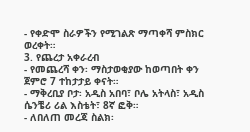- የቀድሞ ስራዎችን የሚገልጽ ማጣቀሻ ምስክር ወረቀት።
3. የጨረታ አቀራረብ
- የመጨረሻ ቀን፡ ማስታወቂያው ከወጣበት ቀን ጀምሮ 7 ተከታታይ ቀናት።
- ማቅረቢያ ቦታ፡ አዲስ አበባ፣ ቦሌ አትላስ፣ አዲስ ሴንቼሪ ሪል እስቴት፣ 8ኛ ፎቅ።
- ለበለጠ መረጃ ስልክ፡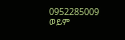0952285009 ወይም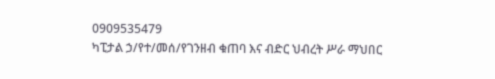0909535479
ካፒታል ኃ/የተ/መሰ/የገንዘብ ቁጠባ እና ብድር ህብረት ሥራ ማህበር